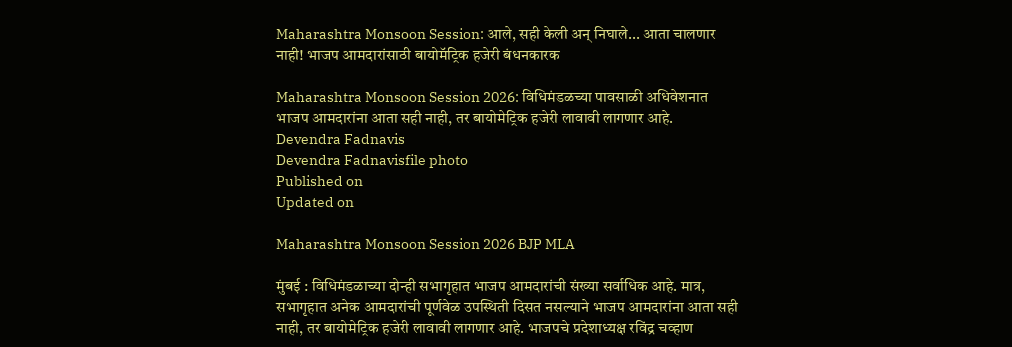Maharashtra Monsoon Session: आले, सही केली अन् निघाले... आता चालणार नाही! भाजप आमदारांसाठी बायोमॅट्रिक हजेरी बंधनकारक

Maharashtra Monsoon Session 2026: विधिमंडळच्या पावसाळी अधिवेशनात भाजप आमदारांना आता सही नाही, तर बायोमेट्रिक हजेरी लावावी लागणार आहे.
Devendra Fadnavis
Devendra Fadnavisfile photo
Published on
Updated on

Maharashtra Monsoon Session 2026 BJP MLA

मुंबई : विधिमंडळाच्या दोन्ही सभागृहात भाजप आमदारांची संख्या सर्वाधिक आहे. मात्र, सभागृहात अनेक आमदारांची पूर्णवेळ उपस्थिती दिसत नसल्याने भाजप आमदारांना आता सही नाही, तर बायोमेट्रिक हजेरी लावावी लागणार आहे. भाजपचे प्रदेशाध्यक्ष रविंद्र चव्हाण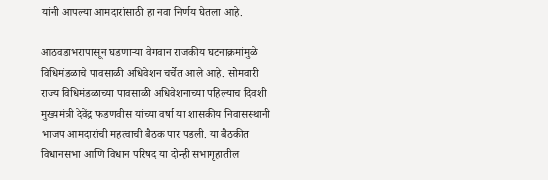यांनी आपल्या आमदारांसाठी हा नवा निर्णय घेतला आहे.

आठवडाभरापासून घडणाऱ्या वेगवान राजकीय घटनाक्रमांमुळे विधिमंडळाचे पावसाळी अधिवेशन चर्चेत आले आहे. सोमवारी राज्य विधिमंडळाच्या पावसाळी अधिवेशनाच्या पहिल्याच दिवशी मुख्यमंत्री देवेंद्र फडणवीस यांच्या वर्षा या शासकीय निवासस्थानी भाजप आमदारांची महत्वाची बैठक पार पडली. या बैठकीत विधानसभा आणि विधान परिषद या दोन्ही सभागृहातील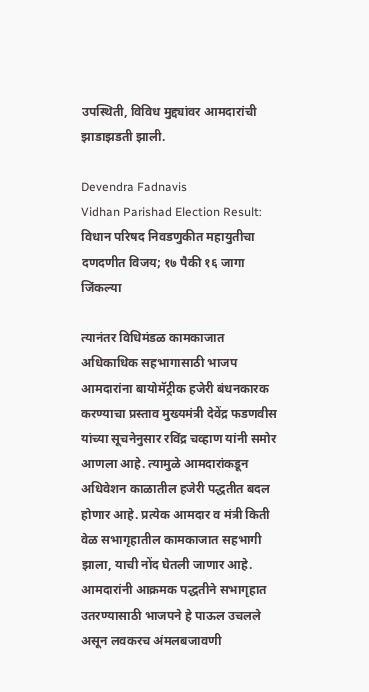उपस्थिती, विविध मुद्द्यांवर आमदारांची झाडाझडती झाली.

Devendra Fadnavis
Vidhan Parishad Election Result: विधान परिषद निवडणुकीत महायुतीचा दणदणीत विजय; १७ पैकी १६ जागा जिंकल्या

त्यानंतर विधिमंडळ कामकाजात अधिकाधिक सहभागासाठी भाजप आमदारांना बायोमॅट्रीक हजेरी बंधनकारक करण्याचा प्रस्ताव मुख्यमंत्री देवेंद्र फडणवीस यांच्या सूचनेनुसार रविंद्र चव्हाण यांनी समोर आणला आहे. त्यामुळे आमदारांकडून अधिवेशन काळातील हजेरी पद्धतीत बदल होणार आहे. प्रत्येक आमदार व मंत्री किती वेळ सभागृहातील कामकाजात सहभागी झाला, याची नोंद घेतली जाणार आहे. आमदारांनी आक्रमक पद्धतीने सभागृहात उतरण्यासाठी भाजपने हे पाऊल उचलले असून लवकरच अंमलबजावणी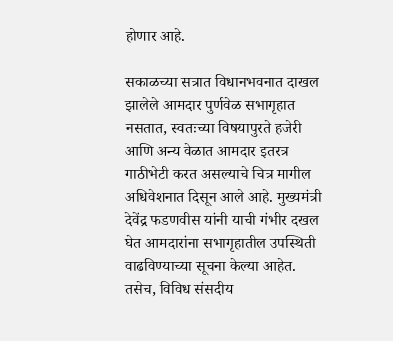होणार आहे.

सकाळच्या सत्रात विधानभवनात दाखल झालेले आमदार पुर्णवेळ सभागृहात नसतात, स्वतःच्या विषयापुरते हजेरी आणि अन्य वेळात आमदार इतरत्र गाठीभेटी करत असल्याचे चित्र मागील अधिवेशनात दिसून आले आहे. मुख्यमंत्री देवेंद्र फडणवीस यांनी याची गंभीर दखल घेत आमदारांना सभागृहातील उपस्थिती वाढविण्याच्या सूचना केल्या आहेत. तसेच, विविध संसदीय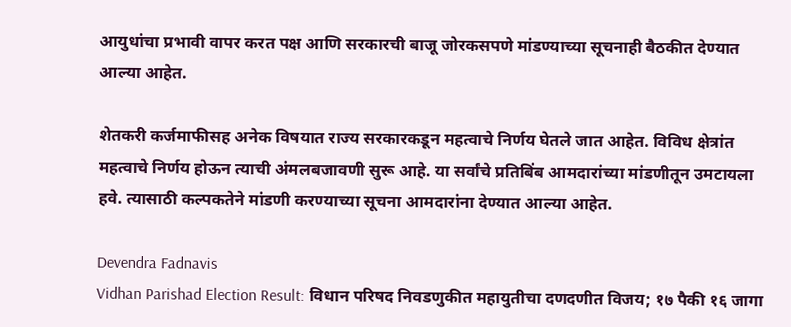आयुधांचा प्रभावी वापर करत पक्ष आणि सरकारची बाजू जोरकसपणे मांडण्याच्या सूचनाही बैठकीत देण्यात आल्या आहेत.

शेतकरी कर्जमाफीसह अनेक विषयात राज्य सरकारकडून महत्वाचे निर्णय घेतले जात आहेत. विविध क्षेत्रांत महत्वाचे निर्णय होऊन त्याची अंमलबजावणी सुरू आहे. या सर्वांचे प्रतिबिंब आमदारांच्या मांडणीतून उमटायला हवे. त्यासाठी कल्पकतेने मांडणी करण्याच्या सूचना आमदारांना देण्यात आल्या आहेत.

Devendra Fadnavis
Vidhan Parishad Election Result: विधान परिषद निवडणुकीत महायुतीचा दणदणीत विजय; १७ पैकी १६ जागा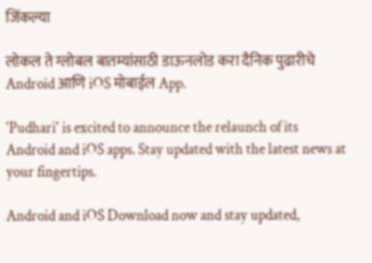जिंकल्या

लोकल ते ग्लोबल बातम्यांसाठी डाऊनलोड करा दैनिक पुढारीचे Android आणि iOS मोबाईल App.

'Pudhari' is excited to announce the relaunch of its Android and iOS apps. Stay updated with the latest news at your fingertips.

Android and iOS Download now and stay updated,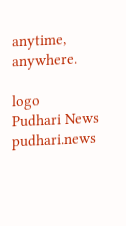anytime, anywhere.

logo
Pudhari News
pudhari.news